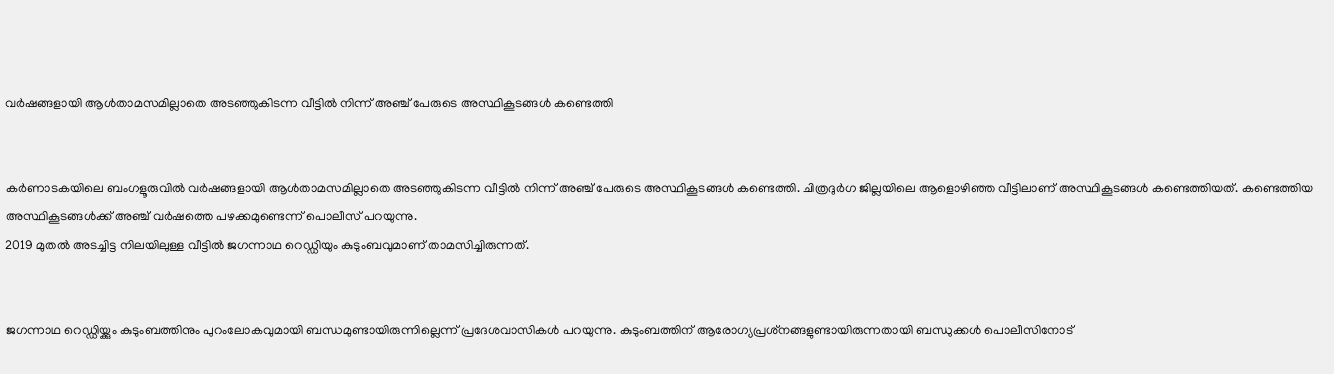വര്‍ഷങ്ങളായി ആള്‍താമസമില്ലാതെ അടഞ്ഞുകിടന്ന വീട്ടില്‍ നിന്ന് അഞ്ച് പേരുടെ അസ്ഥികൂടങ്ങള്‍ കണ്ടെത്തി


കര്‍ണാടകയിലെ ബംഗളൂരുവില്‍ വര്‍ഷങ്ങളായി ആള്‍താമസമില്ലാതെ അടഞ്ഞുകിടന്ന വീട്ടില്‍ നിന്ന് അഞ്ച് പേരുടെ അസ്ഥികൂടങ്ങള്‍ കണ്ടെത്തി. ചിത്രദുര്‍ഗ ജില്ലയിലെ ആളൊഴിഞ്ഞ വീട്ടിലാണ് അസ്ഥികൂടങ്ങള്‍ കണ്ടെത്തിയത്. കണ്ടെത്തിയ അസ്ഥികൂടങ്ങള്‍ക്ക് അഞ്ച് വര്‍ഷത്തെ പഴക്കമുണ്ടെന്ന് പൊലീസ് പറയുന്നു.
2019 മുതല്‍ അടച്ചിട്ട നിലയിലുള്ള വീട്ടില്‍ ജഗന്നാഥ റെഡ്ഡിയും കുടുംബവുമാണ് താമസിച്ചിരുന്നത്.


ജഗന്നാഥ റെഡ്ഡിയ്ക്കും കുടുംബത്തിനും പുറംലോകവുമായി ബന്ധമുണ്ടായിരുന്നില്ലെന്ന് പ്രദേശവാസികള്‍ പറയുന്നു. കുടുംബത്തിന് ആരോഗ്യപ്രശ്‌നങ്ങളുണ്ടായിരുന്നതായി ബന്ധുക്കള്‍ പൊലീസിനോട്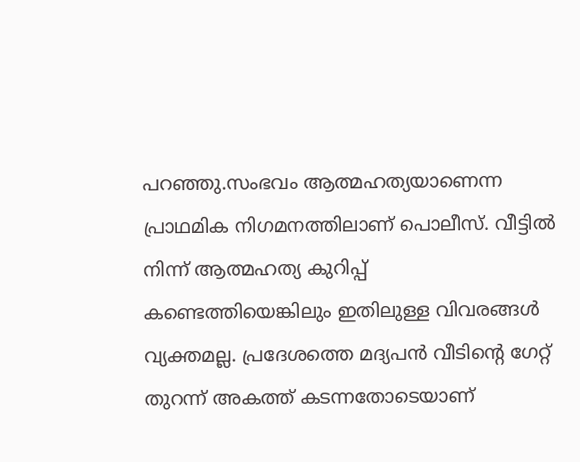പറഞ്ഞു.സംഭവം ആത്മഹത്യയാണെന്ന പ്രാഥമിക നിഗമനത്തിലാണ് പൊലീസ്. വീട്ടില്‍ നിന്ന് ആത്മഹത്യ കുറിപ്പ് കണ്ടെത്തിയെങ്കിലും ഇതിലുള്ള വിവരങ്ങള്‍ വ്യക്തമല്ല. പ്രദേശത്തെ മദ്യപന്‍ വീടിന്റെ ഗേറ്റ് തുറന്ന് അകത്ത് കടന്നതോടെയാണ്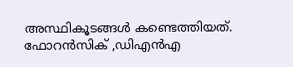അസ്ഥികൂടങ്ങള്‍ കണ്ടെത്തിയത്. ഫോറന്‍സിക് ,ഡിഎന്‍എ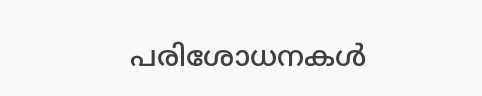പരിശോധനകള്‍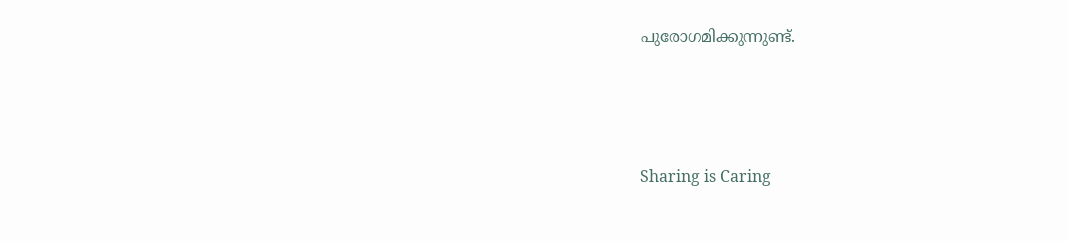പുരോഗമിക്കുന്നുണ്ട്.




Sharing is Caring